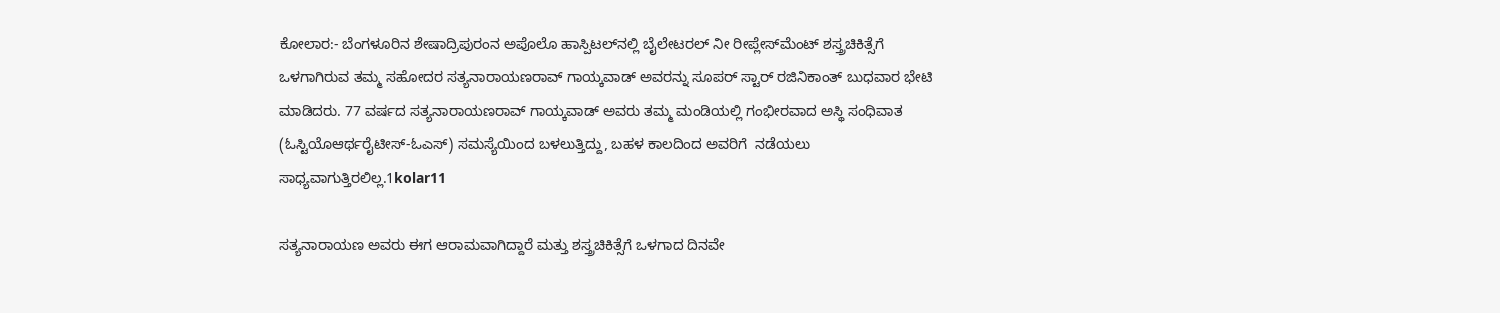ಕೋಲಾರ:- ಬೆಂಗಳೂರಿನ ಶೇಷಾದ್ರಿಪುರಂನ ಅಪೊಲೊ ಹಾಸ್ಪಿಟಲ್‍ನಲ್ಲಿ ಬೈಲೇಟರಲ್ ನೀ ರೀಪ್ಲೇಸ್‍ಮೆಂಟ್ ಶಸ್ತ್ರಚಿಕಿತ್ಸೆಗೆ ಒಳಗಾಗಿರುವ ತಮ್ಮ ಸಹೋದರ ಸತ್ಯನಾರಾಯಣರಾವ್ ಗಾಯ್ಕವಾಡ್ ಅವರನ್ನು ಸೂಪರ್ ಸ್ಟಾರ್ ರಜಿನಿಕಾಂತ್ ಬುಧವಾರ ಭೇಟಿ ಮಾಡಿದರು. 77 ವರ್ಷದ ಸತ್ಯನಾರಾಯಣರಾವ್ ಗಾಯ್ಕವಾಡ್ ಅವರು ತಮ್ಮ ಮಂಡಿಯಲ್ಲಿ ಗಂಭೀರವಾದ ಅಸ್ಥಿ ಸಂಧಿವಾತ (ಓಸ್ಟಿಯೊಆರ್ಥರೈಟೀಸ್-ಓಎಸ್) ಸಮಸ್ಯೆಯಿಂದ ಬಳಲುತ್ತಿದ್ದು, ಬಹಳ ಕಾಲದಿಂದ ಅವರಿಗೆ  ನಡೆಯಲು ಸಾಧ್ಯವಾಗುತ್ತಿರಲಿಲ್ಲ.1kolar11

ಸತ್ಯನಾರಾಯಣ ಅವರು ಈಗ ಆರಾಮವಾಗಿದ್ದಾರೆ ಮತ್ತು ಶಸ್ತ್ರಚಿಕಿತ್ಸೆಗೆ ಒಳಗಾದ ದಿನವೇ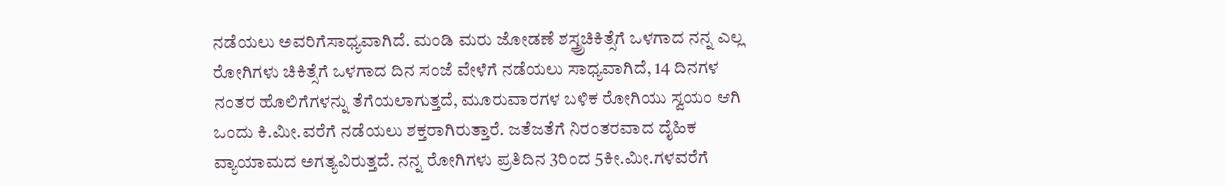ನಡೆಯಲು ಅವರಿಗೆಸಾಧ್ಯವಾಗಿದೆ. ಮಂಡಿ ಮರು ಜೋಡಣೆ ಶಸ್ತ್ರ್ರಚಿಕಿತ್ಸೆಗೆ ಒಳಗಾದ ನನ್ನ ಎಲ್ಲ ರೋಗಿಗಳು ಚಿಕಿತ್ಸೆಗೆ ಒಳಗಾದ ದಿನ ಸಂಜೆ ವೇಳೆಗೆ ನಡೆಯಲು ಸಾಧ್ಯವಾಗಿದೆ, 14 ದಿನಗಳ ನಂತರ ಹೊಲಿಗೆಗಳನ್ನು ತೆಗೆಯಲಾಗುತ್ತದೆ, ಮೂರುವಾರಗಳ ಬಳಿಕ ರೋಗಿಯು ಸ್ವಯಂ ಆಗಿ ಒಂದು ಕಿ.ಮೀ.ವರೆಗೆ ನಡೆಯಲು ಶಕ್ತರಾಗಿರುತ್ತಾರೆ. ಜತೆಜತೆಗೆ ನಿರಂತರವಾದ ದೈಹಿಕ ವ್ಯಾಯಾಮದ ಅಗತ್ಯವಿರುತ್ತದೆ. ನನ್ನ ರೋಗಿಗಳು ಪ್ರತಿದಿನ 3ರಿಂದ 5ಕೀ.ಮೀ.ಗಳವರೆಗೆ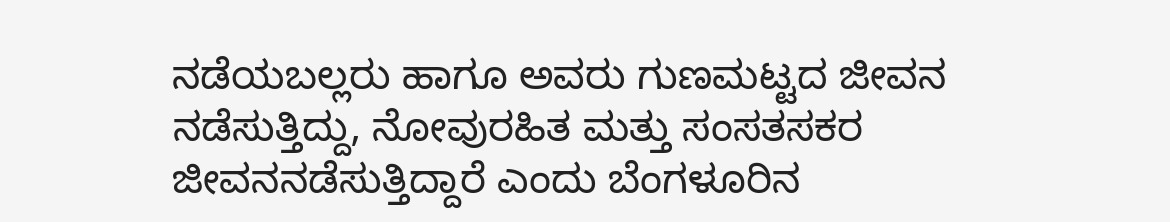ನಡೆಯಬಲ್ಲರು ಹಾಗೂ ಅವರು ಗುಣಮಟ್ಟದ ಜೀವನ ನಡೆಸುತ್ತಿದ್ದು, ನೋವುರಹಿತ ಮತ್ತು ಸಂಸತಸಕರ ಜೀವನನಡೆಸುತ್ತಿದ್ದಾರೆ ಎಂದು ಬೆಂಗಳೂರಿನ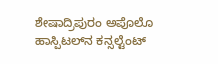ಶೇಷಾದ್ರಿಪುರಂ ಅಪೊಲೊ ಹಾಸ್ಪಿಟಲ್‍ನ ಕನ್ಸಲ್ಟೆಂಟ್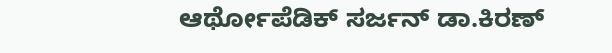ಆರ್ಥೋಪೆಡಿಕ್ ಸರ್ಜನ್ ಡಾ.ಕಿರಣ್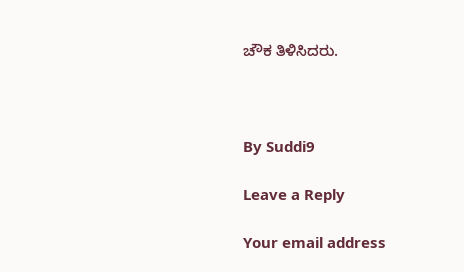ಚೌಕ ತಿಳಿಸಿದರು.



By Suddi9

Leave a Reply

Your email address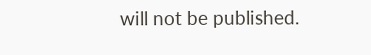will not be published.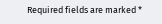Required fields are marked *